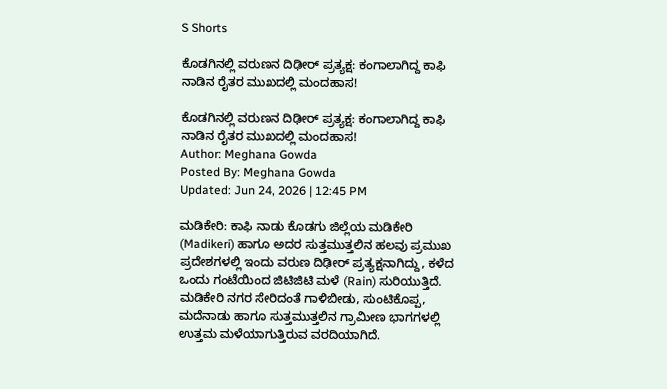S Shorts

ಕೊಡಗಿನಲ್ಲಿ ವರುಣನ ದಿಢೀರ್ ಪ್ರತ್ಯಕ್ಷ: ಕಂಗಾಲಾಗಿದ್ದ ಕಾಫಿ ನಾಡಿನ ರೈತರ ಮುಖದಲ್ಲಿ ಮಂದಹಾಸ!

ಕೊಡಗಿನಲ್ಲಿ ವರುಣನ ದಿಢೀರ್ ಪ್ರತ್ಯಕ್ಷ: ಕಂಗಾಲಾಗಿದ್ದ ಕಾಫಿ ನಾಡಿನ ರೈತರ ಮುಖದಲ್ಲಿ ಮಂದಹಾಸ!
Author: Meghana Gowda
Posted By: Meghana Gowda
Updated: Jun 24, 2026 | 12:45 PM

ಮಡಿಕೇರಿ: ಕಾಫಿ ನಾಡು ಕೊಡಗು ಜಿಲ್ಲೆಯ ಮಡಿಕೇರಿ (Madikeri) ಹಾಗೂ ಅದರ ಸುತ್ತಮುತ್ತಲಿನ ಹಲವು ಪ್ರಮುಖ ಪ್ರದೇಶಗಳಲ್ಲಿ ಇಂದು ವರುಣ ದಿಢೀರ್ ಪ್ರತ್ಯಕ್ಷನಾಗಿದ್ದು, ಕಳೆದ ಒಂದು ಗಂಟೆಯಿಂದ ಜಿಟಿಜಿಟಿ ಮಳೆ (Rain) ಸುರಿಯುತ್ತಿದೆ. ಮಡಿಕೇರಿ ನಗರ ಸೇರಿದಂತೆ ಗಾಳಿಬೀಡು, ಸುಂಟಿಕೊಪ್ಪ, ಮದೆನಾಡು ಹಾಗೂ ಸುತ್ತಮುತ್ತಲಿನ ಗ್ರಾಮೀಣ ಭಾಗಗಳಲ್ಲಿ ಉತ್ತಮ ಮಳೆಯಾಗುತ್ತಿರುವ ವರದಿಯಾಗಿದೆ.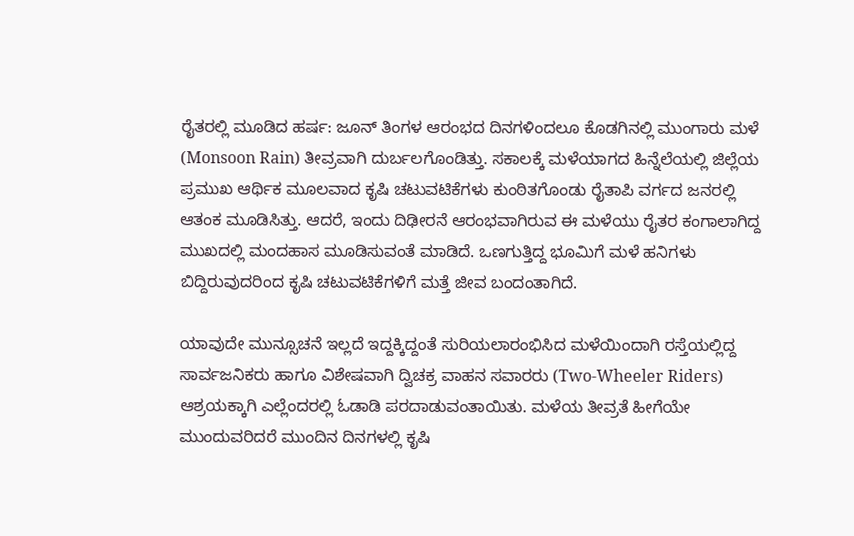ರೈತರಲ್ಲಿ ಮೂಡಿದ ಹರ್ಷ: ಜೂನ್ ತಿಂಗಳ ಆರಂಭದ ದಿನಗಳಿಂದಲೂ ಕೊಡಗಿನಲ್ಲಿ ಮುಂಗಾರು ಮಳೆ (Monsoon Rain) ತೀವ್ರವಾಗಿ ದುರ್ಬಲಗೊಂಡಿತ್ತು. ಸಕಾಲಕ್ಕೆ ಮಳೆಯಾಗದ ಹಿನ್ನೆಲೆಯಲ್ಲಿ ಜಿಲ್ಲೆಯ ಪ್ರಮುಖ ಆರ್ಥಿಕ ಮೂಲವಾದ ಕೃಷಿ ಚಟುವಟಿಕೆಗಳು ಕುಂಠಿತಗೊಂಡು ರೈತಾಪಿ ವರ್ಗದ ಜನರಲ್ಲಿ ಆತಂಕ ಮೂಡಿಸಿತ್ತು. ಆದರೆ, ಇಂದು ದಿಢೀರನೆ ಆರಂಭವಾಗಿರುವ ಈ ಮಳೆಯು ರೈತರ ಕಂಗಾಲಾಗಿದ್ದ ಮುಖದಲ್ಲಿ ಮಂದಹಾಸ ಮೂಡಿಸುವಂತೆ ಮಾಡಿದೆ. ಒಣಗುತ್ತಿದ್ದ ಭೂಮಿಗೆ ಮಳೆ ಹನಿಗಳು ಬಿದ್ದಿರುವುದರಿಂದ ಕೃಷಿ ಚಟುವಟಿಕೆಗಳಿಗೆ ಮತ್ತೆ ಜೀವ ಬಂದಂತಾಗಿದೆ.

ಯಾವುದೇ ಮುನ್ಸೂಚನೆ ಇಲ್ಲದೆ ಇದ್ದಕ್ಕಿದ್ದಂತೆ ಸುರಿಯಲಾರಂಭಿಸಿದ ಮಳೆಯಿಂದಾಗಿ ರಸ್ತೆಯಲ್ಲಿದ್ದ ಸಾರ್ವಜನಿಕರು ಹಾಗೂ ವಿಶೇಷವಾಗಿ ದ್ವಿಚಕ್ರ ವಾಹನ ಸವಾರರು (Two-Wheeler Riders) ಆಶ್ರಯಕ್ಕಾಗಿ ಎಲ್ಲೆಂದರಲ್ಲಿ ಓಡಾಡಿ ಪರದಾಡುವಂತಾಯಿತು. ಮಳೆಯ ತೀವ್ರತೆ ಹೀಗೆಯೇ ಮುಂದುವರಿದರೆ ಮುಂದಿನ ದಿನಗಳಲ್ಲಿ ಕೃಷಿ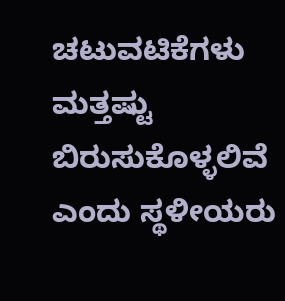ಚಟುವಟಿಕೆಗಳು ಮತ್ತಷ್ಟು ಬಿರುಸುಕೊಳ್ಳಲಿವೆ ಎಂದು ಸ್ಥಳೀಯರು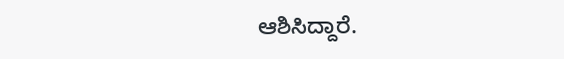ಆಶಿಸಿದ್ದಾರೆ.